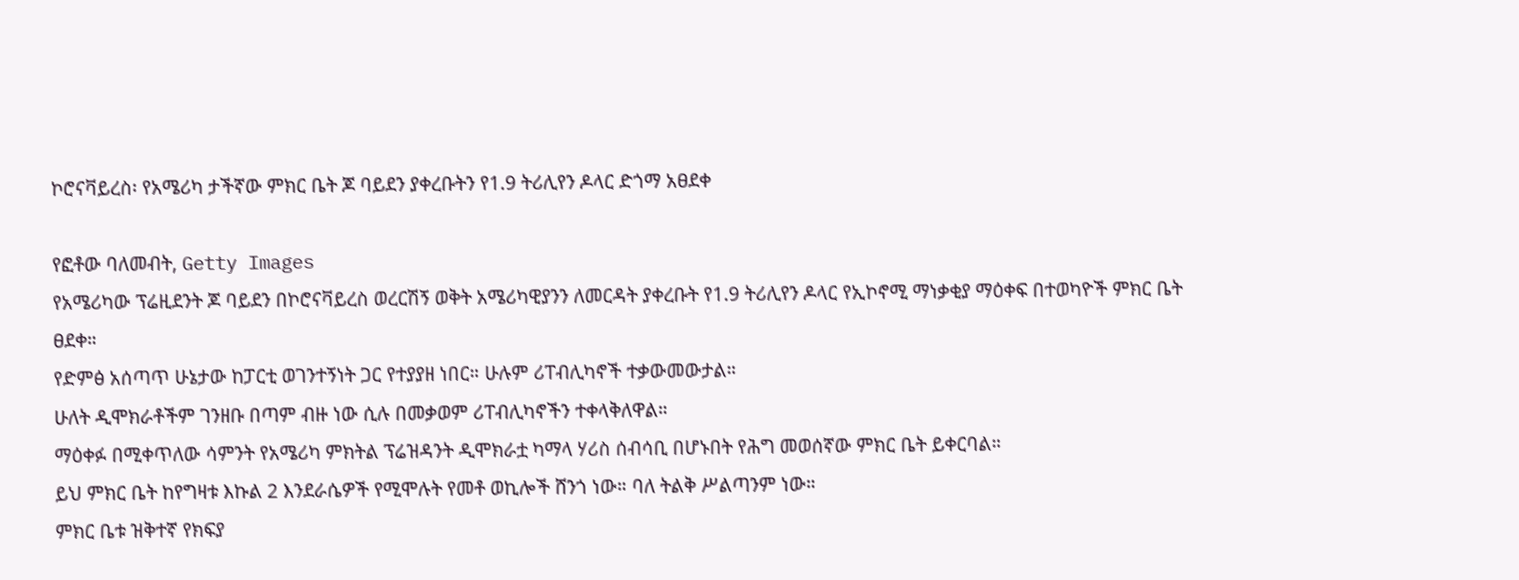ኮሮናቫይረስ፡ የአሜሪካ ታችኛው ምክር ቤት ጆ ባይደን ያቀረቡትን የ1.9 ትሪሊየን ዶላር ድጎማ አፀደቀ

የፎቶው ባለመብት, Getty Images
የአሜሪካው ፕሬዚደንት ጆ ባይደን በኮሮናቫይረስ ወረርሽኝ ወቅት አሜሪካዊያንን ለመርዳት ያቀረቡት የ1.9 ትሪሊየን ዶላር የኢኮኖሚ ማነቃቂያ ማዕቀፍ በተወካዮች ምክር ቤት ፀደቀ።
የድምፅ አሰጣጥ ሁኔታው ከፓርቲ ወገንተኝነት ጋር የተያያዘ ነበር። ሁሉም ሪፐብሊካኖች ተቃውመውታል።
ሁለት ዲሞክራቶችም ገንዘቡ በጣም ብዙ ነው ሲሉ በመቃወም ሪፐብሊካኖችን ተቀላቅለዋል።
ማዕቀፉ በሚቀጥለው ሳምንት የአሜሪካ ምክትል ፕሬዝዳንት ዲሞክራቷ ካማላ ሃሪስ ሰብሳቢ በሆኑበት የሕግ መወሰኛው ምክር ቤት ይቀርባል።
ይህ ምክር ቤት ከየግዛቱ እኩል 2 እንደራሴዎች የሚሞሉት የመቶ ወኪሎች ሸንጎ ነው። ባለ ትልቅ ሥልጣንም ነው።
ምክር ቤቱ ዝቅተኛ የክፍያ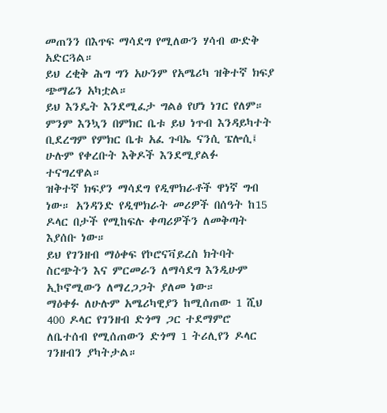መጠንን በእጥፍ ማሳደግ የሚለውን ሃሳብ ውድቅ አድርጓል።
ይህ ረቂቅ ሕግ ግን አሁንም የአሜሪካ ዝቅተኛ ክፍያ ጭማሬን አካቷል።
ይህ እንዴት እንደሚፈታ ግልፅ የሆነ ነገር የለም።
ምንም እንኳን በምክር ቤቱ ይህ ነጥብ እንዳይካተት ቢደረግም የምክር ቤቱ አፈ ጉባኤ ናንሲ ፔሎሲ፤ ሁሉም የቀረቡት እቅዶች እንደሚያልፉ ተናግረዋል።
ዝቅተኛ ክፍያን ማሳደግ የዲሞክራቶች ዋነኛ ግብ ነው። አንዳንድ የዲሞክራት መሪዎች በሰዓት ከ15 ዶላር በታች የሚከፍሉ ቀጣሪዎችን ለመቅጣት እያሰቡ ነው።
ይህ የገንዘብ ማዕቀፍ የኮሮናቫይረስ ክትባት ስርጭትን እና ምርመራን ለማሳደግ እንዲሁም ኢኮኖሚውን ለማረጋጋት ያለመ ነው።
ማዕቀፉ ለሁሉም አሜሪካዊያን ከሚሰጠው 1 ሺህ 400 ዶላር የገንዘብ ድጎማ ጋር ተደማምሮ ለቤተሰብ የሚሰጠውን ድጎማ 1 ትሪሊየን ዶላር ገንዘብን ያካትታል።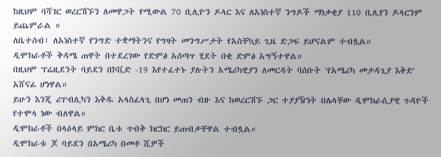ከዚህም ባሻገር ወረርሽኙን ለመዋጋት የሚውል 70 ቢሊዮን ዶላር እና ለአነስተኛ ንግዶች ማነቃቂያ 110 ቢሊየን ዶላርንም ይጨምራል ።
ለቤተሰብ፣ ለአነስተኛ የንግድ ተቋማትንና የግዛት መንግሥታት የአስቸኳይ ጊዜ ድጋፍ ይሆናልም ተብሏል።
ዲሞክራቶች ቅዳሜ ጠዋት በተደረገው የድምፅ አሰጣጥ ሂደት በቂ ድምፅ አግኝተዋል።
በዚህም ፕሬዚደንት ባይደን በኮቪድ -19 እየተፈተኑ ያሉትን አሜሪካዊያን ለመርዳት ባሰቡት 'የአሜሪካ መታዳጊያ እቅድ' አሸናፊ ሆነዋል።
ይሁን እንጂ ሪፐብሊካን እቅዱ አላስፈላጊ በሆነ መጠን ብዙ እና ከወረርሽኙ ጋር ተያያዥነት በሌላቸው ዲሞክራሲያዊ ጉዳዮች የተሞላ ነው ብለዋል።
ዲሞክራቶች በላዕላይ ምክር ቤቱ ጥብቅ ክርክር ይጠብቃቸዋል ተብሏል።
ዲሞክራቱ ጆ ባይደን በአሜሪካ በመቶ ሺዎች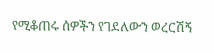የሚቆጠሩ ሰዎችን የገደለውን ወረርሽኝ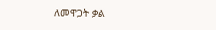ለመዋጋት ቃል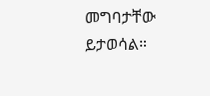መግባታቸው ይታወሳል።